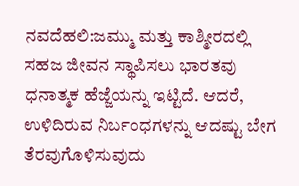ನವದೆಹಲಿ:ಜಮ್ಮು ಮತ್ತು ಕಾಶ್ಮೀರದಲ್ಲಿ ಸಹಜ ಜೀವನ ಸ್ಥಾಪಿಸಲು ಭಾರತವು ಧನಾತ್ಮಕ ಹೆಜ್ಜೆಯನ್ನು ಇಟ್ಟಿದೆ. ಆದರೆ, ಉಳಿದಿರುವ ನಿರ್ಬಂಧಗಳನ್ನು ಆದಷ್ಟು ಬೇಗ ತೆರವುಗೊಳಿಸುವುದು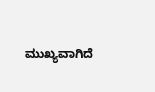ಮುಖ್ಯವಾಗಿದೆ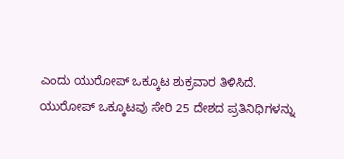ಎಂದು ಯುರೋಪ್ ಒಕ್ಕೂಟ ಶುಕ್ರವಾರ ತಿಳಿಸಿದೆ.
ಯುರೋಪ್ ಒಕ್ಕೂಟವು ಸೇರಿ 25 ದೇಶದ ಪ್ರತಿನಿಧಿಗಳನ್ನು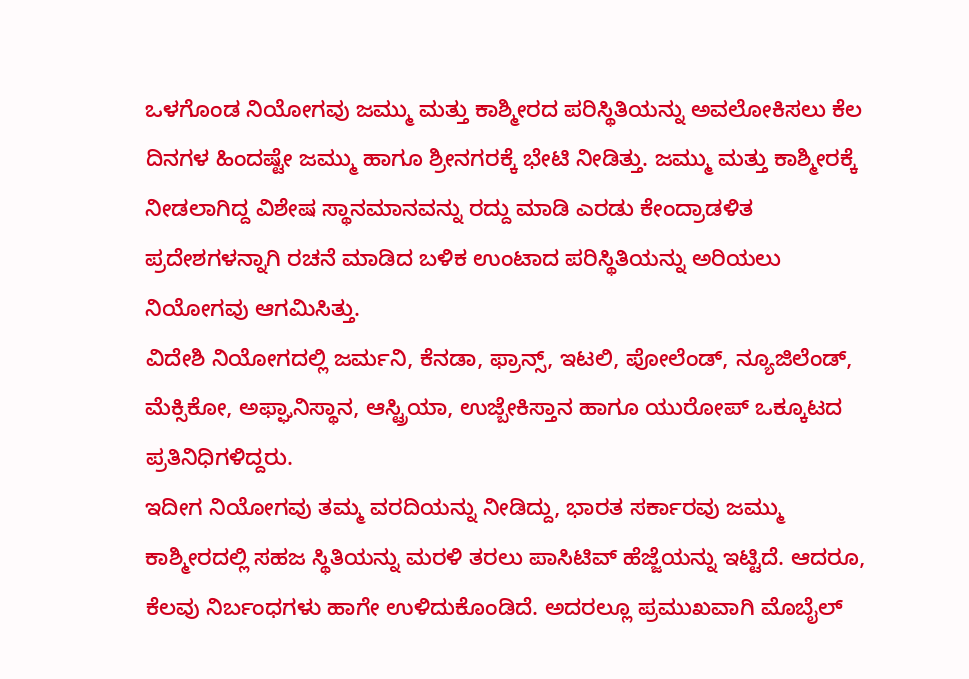ಒಳಗೊಂಡ ನಿಯೋಗವು ಜಮ್ಮು ಮತ್ತು ಕಾಶ್ಮೀರದ ಪರಿಸ್ಥಿತಿಯನ್ನು ಅವಲೋಕಿಸಲು ಕೆಲ ದಿನಗಳ ಹಿಂದಷ್ಟೇ ಜಮ್ಮು ಹಾಗೂ ಶ್ರೀನಗರಕ್ಕೆ ಭೇಟಿ ನೀಡಿತ್ತು. ಜಮ್ಮು ಮತ್ತು ಕಾಶ್ಮೀರಕ್ಕೆ ನೀಡಲಾಗಿದ್ದ ವಿಶೇಷ ಸ್ಥಾನಮಾನವನ್ನು ರದ್ದು ಮಾಡಿ ಎರಡು ಕೇಂದ್ರಾಡಳಿತ ಪ್ರದೇಶಗಳನ್ನಾಗಿ ರಚನೆ ಮಾಡಿದ ಬಳಿಕ ಉಂಟಾದ ಪರಿಸ್ಥಿತಿಯನ್ನು ಅರಿಯಲು ನಿಯೋಗವು ಆಗಮಿಸಿತ್ತು.
ವಿದೇಶಿ ನಿಯೋಗದಲ್ಲಿ ಜರ್ಮನಿ, ಕೆನಡಾ, ಫ್ರಾನ್ಸ್, ಇಟಲಿ, ಪೋಲೆಂಡ್, ನ್ಯೂಜಿಲೆಂಡ್, ಮೆಕ್ಸಿಕೋ, ಅಫ್ಘಾನಿಸ್ಥಾನ, ಆಸ್ಟ್ರಿಯಾ, ಉಜ್ಬೇಕಿಸ್ತಾನ ಹಾಗೂ ಯುರೋಪ್ ಒಕ್ಕೂಟದ ಪ್ರತಿನಿಧಿಗಳಿದ್ದರು.
ಇದೀಗ ನಿಯೋಗವು ತಮ್ಮ ವರದಿಯನ್ನು ನೀಡಿದ್ದು, ಭಾರತ ಸರ್ಕಾರವು ಜಮ್ಮು ಕಾಶ್ಮೀರದಲ್ಲಿ ಸಹಜ ಸ್ಥಿತಿಯನ್ನು ಮರಳಿ ತರಲು ಪಾಸಿಟಿವ್ ಹೆಜ್ಜೆಯನ್ನು ಇಟ್ಟಿದೆ. ಆದರೂ, ಕೆಲವು ನಿರ್ಬಂಧಗಳು ಹಾಗೇ ಉಳಿದುಕೊಂಡಿದೆ. ಅದರಲ್ಲೂ ಪ್ರಮುಖವಾಗಿ ಮೊಬೈಲ್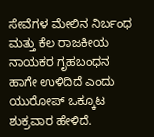ಸೇವೆಗಳ ಮೇಲಿನ ನಿರ್ಬಂಧ ಮತ್ತು ಕೆಲ ರಾಜಕೀಯ ನಾಯಕರ ಗೃಹಬಂಧನ ಹಾಗೇ ಉಳಿದಿದೆ ಎಂದು ಯುರೋಪ್ ಒಕ್ಕೂಟ ಶುಕ್ರವಾರ ಹೇಳಿದೆ.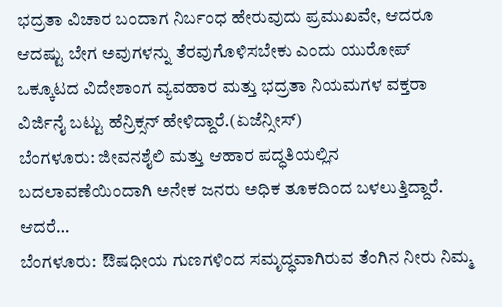ಭದ್ರತಾ ವಿಚಾರ ಬಂದಾಗ ನಿರ್ಬಂಧ ಹೇರುವುದು ಪ್ರಮುಖವೇ, ಆದರೂ ಆದಷ್ಟು ಬೇಗ ಅವುಗಳನ್ನು ತೆರವುಗೊಳಿಸಬೇಕು ಎಂದು ಯುರೋಪ್ ಒಕ್ಕೂಟದ ವಿದೇಶಾಂಗ ವ್ಯವಹಾರ ಮತ್ತು ಭದ್ರತಾ ನಿಯಮಗಳ ವಕ್ತರಾ ವಿರ್ಜಿನೈ ಬಟ್ಟು ಹೆನ್ರಿಕ್ಸನ್ ಹೇಳಿದ್ದಾರೆ.(ಏಜೆನ್ಸೀಸ್)
ಬೆಂಗಳೂರು: ಜೀವನಶೈಲಿ ಮತ್ತು ಆಹಾರ ಪದ್ಧತಿಯಲ್ಲಿನ ಬದಲಾವಣೆಯಿಂದಾಗಿ ಅನೇಕ ಜನರು ಅಧಿಕ ತೂಕದಿಂದ ಬಳಲುತ್ತಿದ್ದಾರೆ. ಆದರೆ…
ಬೆಂಗಳೂರು:  ಔಷಧೀಯ ಗುಣಗಳಿಂದ ಸಮೃದ್ಧವಾಗಿರುವ ತೆಂಗಿನ ನೀರು ನಿಮ್ಮ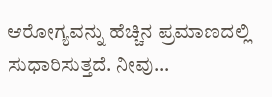ಆರೋಗ್ಯವನ್ನು ಹೆಚ್ಚಿನ ಪ್ರಮಾಣದಲ್ಲಿ ಸುಧಾರಿಸುತ್ತದೆ. ನೀವು…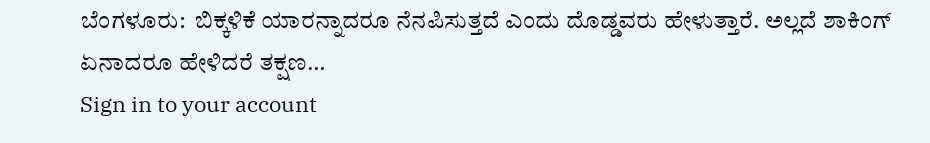ಬೆಂಗಳೂರು:  ಬಿಕ್ಕಳಿಕೆ ಯಾರನ್ನಾದರೂ ನೆನಪಿಸುತ್ತದೆ ಎಂದು ದೊಡ್ಡವರು ಹೇಳುತ್ತಾರೆ. ಅಲ್ಲದೆ ಶಾಕಿಂಗ್ ಏನಾದರೂ ಹೇಳಿದರೆ ತಕ್ಷಣ…
Sign in to your account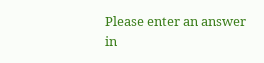Please enter an answer in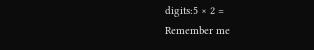digits:5 × 2 =
Remember me